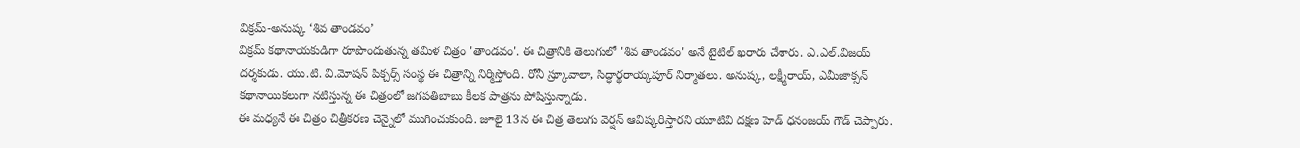విక్రమ్-అనుష్క ‘శివ తాండవం’
విక్రమ్ కథానాయకుడిగా రూపొందుతున్న తమిళ చిత్రం 'తాండవం'. ఈ చిత్రానికి తెలుగులో 'శివ తాండవం' అనే టైటిల్ ఖరారు చేశారు. ఎ.ఎల్.విజయ్ దర్శకుడు. యు.టి. వి.మోషన్ పిక్చర్స్ సంస్థ ఈ చిత్రాన్ని నిర్మిస్తోంది. రోనీ స్ర్కూవాలా, సిద్ధార్థరాయ్కపూర్ నిర్మాతలు. అనుష్క, లక్ష్మీరాయ్, ఎమీజాక్సన్ కథానాయికలుగా నటిస్తున్న ఈ చిత్రంలో జగపతిబాబు కీలక పాత్రను పోషిస్తున్నాడు.
ఈ మధ్యనే ఈ చిత్రం చిత్రీకరణ చెన్నైలో ముగించుకుంది. జూలై 13న ఈ చిత్ర తెలుగు వెర్షన్ ఆవిష్కరిస్తారని యూటివి దక్షణ హెడ్ ధనంజయ్ గౌడ్ చెప్పారు.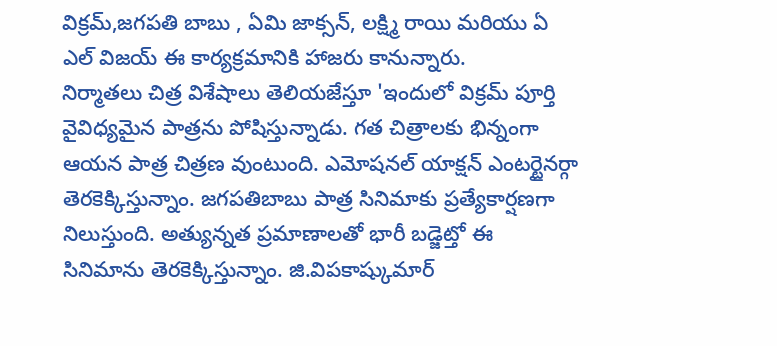విక్రమ్,జగపతి బాబు , ఏమి జాక్సన్, లక్ష్మి రాయి మరియు ఏ ఎల్ విజయ్ ఈ కార్యక్రమానికి హాజరు కానున్నారు.
నిర్మాతలు చిత్ర విశేషాలు తెలియజేస్తూ 'ఇందులో విక్రమ్ పూర్తి వైవిధ్యమైన పాత్రను పోషిస్తున్నాడు. గత చిత్రాలకు భిన్నంగా ఆయన పాత్ర చిత్రణ వుంటుంది. ఎమోషనల్ యాక్షన్ ఎంటర్టైనర్గా తెరకెక్కిస్తున్నాం. జగపతిబాబు పాత్ర సినిమాకు ప్రత్యేకార్షణగా నిలుస్తుంది. అత్యున్నత ప్రమాణాలతో భారీ బడ్జెట్తో ఈ సినిమాను తెరకెక్కిస్తున్నాం. జి.విపకాష్కుమార్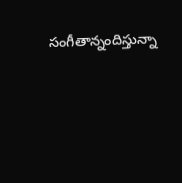సంగీతాన్నందిస్తున్నా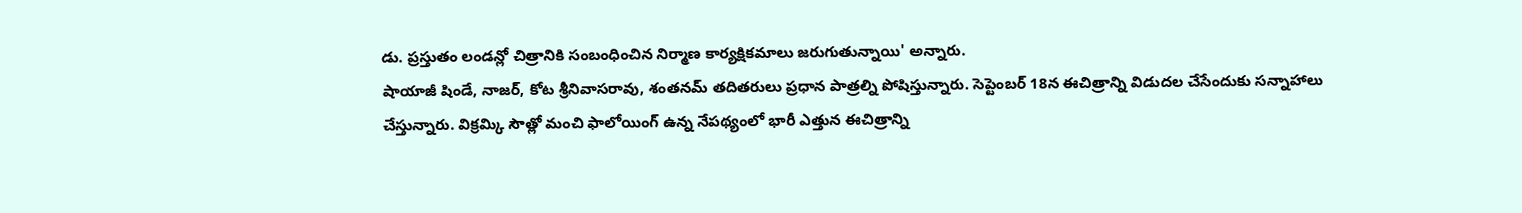డు. ప్రస్తుతం లండన్లో చిత్రానికి సంబంధించిన నిర్మాణ కార్యక్షికమాలు జరుగుతున్నాయి' అన్నారు.
షాయాజీ షిండే, నాజర్, కోట శ్రీనివాసరావు, శంతనమ్ తదితరులు ప్రధాన పాత్రల్ని పోషిస్తున్నారు. సెప్టెంబర్ 18న ఈచిత్రాన్ని విడుదల చేసేందుకు సన్నాహాలు చేస్తున్నారు. విక్రమ్కి సౌత్లో మంచి ఫాలోయింగ్ ఉన్న నేపథ్యంలో భారీ ఎత్తున ఈచిత్రాన్ని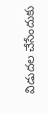విడుదల చేసేందుకు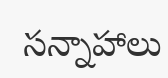సన్నాహాలు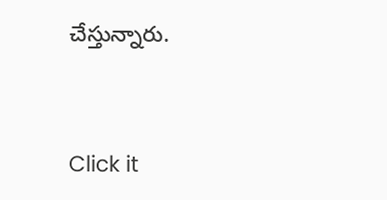చేస్తున్నారు.


Click it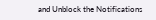and Unblock the Notifications